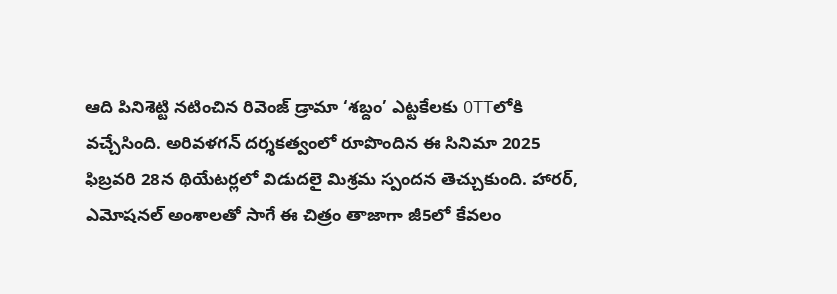ఆది పినిశెట్టి నటించిన రివెంజ్ డ్రామా ‘శబ్దం’ ఎట్టకేలకు OTTలోకి వచ్చేసింది. అరివళగన్ దర్శకత్వంలో రూపొందిన ఈ సినిమా 2025 ఫిబ్రవరి 28న థియేటర్లలో విడుదలై మిశ్రమ స్పందన తెచ్చుకుంది. హారర్, ఎమోషనల్ అంశాలతో సాగే ఈ చిత్రం తాజాగా జీ5లో కేవలం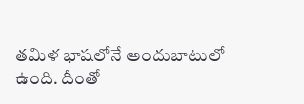తమిళ భాషలోనే అందుబాటులో ఉంది. దీంతో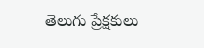తెలుగు ప్రేక్షకులు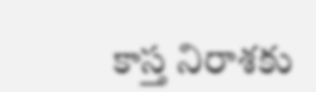కాస్త నిరాశకు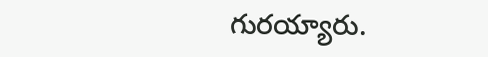గురయ్యారు.